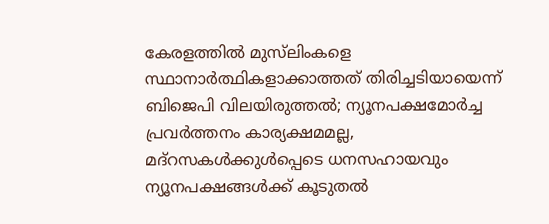കേരളത്തില്‍ മുസ്‌ലിംകളെ സ്ഥാനാര്‍ത്ഥികളാക്കാത്തത് തിരിച്ചടിയായെന്ന് ബിജെപി വിലയിരുത്തല്‍; ന്യൂനപക്ഷമോര്‍ച്ച പ്രവര്‍ത്തനം കാര്യക്ഷമമല്ല, മദ്‌റസകള്‍ക്കുള്‍പ്പെടെ ധനസഹായവും ന്യൂനപക്ഷങ്ങള്‍ക്ക് കൂടുതല്‍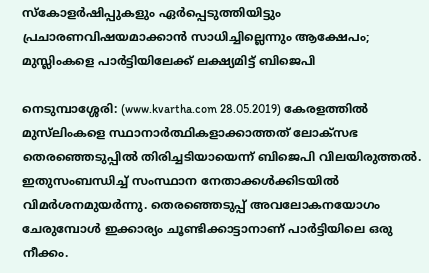സ്‌കോളര്‍ഷിപ്പുകളും ഏര്‍പ്പെടുത്തിയിട്ടും പ്രചാരണവിഷയമാക്കാന്‍ സാധിച്ചില്ലെന്നും ആക്ഷേപം; മുസ്ലിംകളെ പാര്‍ട്ടിയിലേക്ക് ലക്ഷ്യമിട്ട് ബിജെപി

നെടുമ്പാശ്ശേരി: (www.kvartha.com 28.05.2019) കേരളത്തില്‍ മുസ്‌ലിംകളെ സ്ഥാനാര്‍ത്ഥികളാക്കാത്തത് ലോക്‌സഭ തെരഞ്ഞെടുപ്പില്‍ തിരിച്ചടിയായെന്ന് ബിജെപി വിലയിരുത്തല്‍. ഇതുസംബന്ധിച്ച് സംസ്ഥാന നേതാക്കള്‍ക്കിടയില്‍ വിമര്‍ശനമുയര്‍ന്നു. തെരഞ്ഞെടുപ്പ് അവലോകനയോഗം ചേരുമ്പോള്‍ ഇക്കാര്യം ചൂണ്ടിക്കാട്ടാനാണ് പാര്‍ട്ടിയിലെ ഒരു നീക്കം.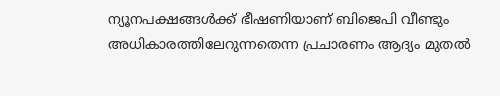ന്യൂനപക്ഷങ്ങള്‍ക്ക് ഭീഷണിയാണ് ബിജെപി വീണ്ടും അധികാരത്തിലേറുന്നതെന്ന പ്രചാരണം ആദ്യം മുതല്‍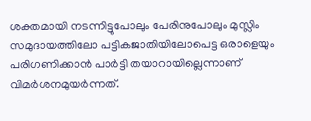ശക്തമായി നടന്നിട്ടുപോലും പേരിനുപോലും മുസ്ലിം സമുദായത്തിലോ പട്ടികജാതിയിലോപെട്ട ഒരാളെയും പരിഗണിക്കാന്‍ പാര്‍ട്ടി തയാറായില്ലെന്നാണ് വിമര്‍ശനമുയര്‍ന്നത്.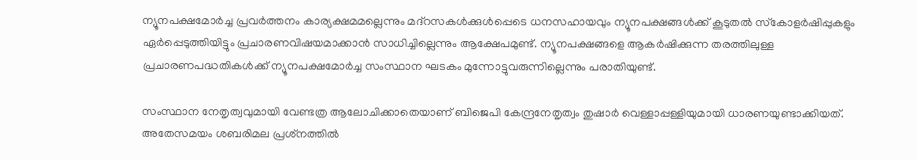ന്യൂനപക്ഷമോര്‍ച്ച പ്രവര്‍ത്തനം കാര്യക്ഷമമല്ലെന്നും മദ്‌റസകള്‍ക്കുള്‍പ്പെടെ ധനസഹായവും ന്യൂനപക്ഷങ്ങള്‍ക്ക് കൂടുതല്‍ സ്‌കോളര്‍ഷിപ്പുകളും ഏര്‍പ്പെടുത്തിയിട്ടും പ്രചാരണവിഷയമാക്കാന്‍ സാധിച്ചില്ലെന്നും ആക്ഷേപമുണ്ട്. ന്യൂനപക്ഷങ്ങളെ ആകര്‍ഷിക്കുന്ന തരത്തിലുള്ള പ്രചാരണപദ്ധതികള്‍ക്ക് ന്യൂനപക്ഷമോര്‍ച്ച സംസ്ഥാന ഘടകം മുന്നോട്ടുവരുന്നില്ലെന്നും പരാതിയുണ്ട്.

സംസ്ഥാന നേതൃത്വവുമായി വേണ്ടത്ര ആലോചിക്കാതെയാണ് ബിജെപി കേന്ദ്രനേതൃത്വം തുഷാര്‍ വെള്ളാപ്പള്ളിയുമായി ധാരണയുണ്ടാക്കിയത്. അതേസമയം ശബരിമല പ്രശ്‌നത്തില്‍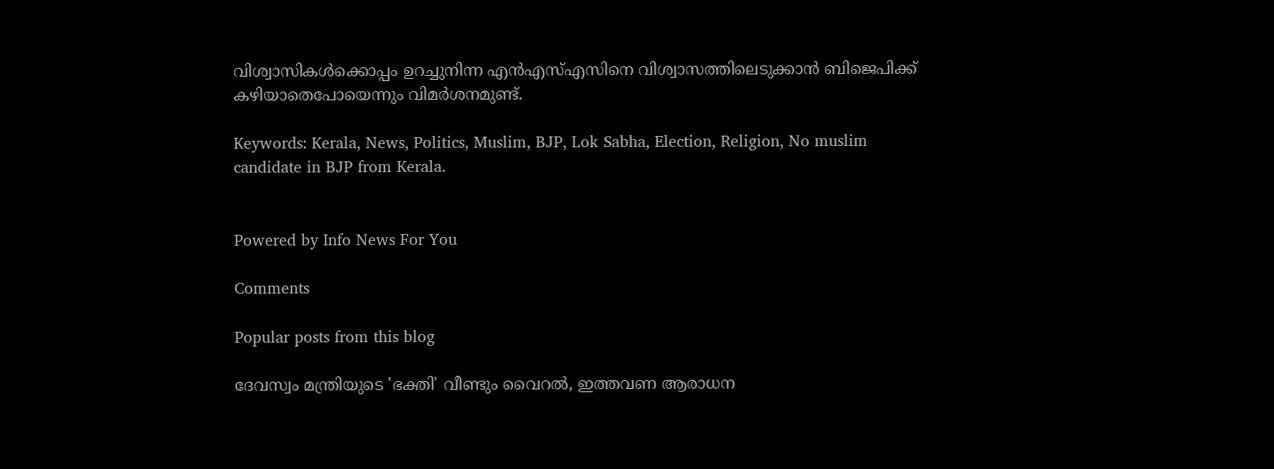വിശ്വാസികള്‍ക്കൊപ്പം ഉറച്ചുനിന്ന എന്‍എസ്എസിനെ വിശ്വാസത്തിലെടുക്കാന്‍ ബിജെപിക്ക് കഴിയാതെപോയെന്നും വിമര്‍ശനമുണ്ട്.

Keywords: Kerala, News, Politics, Muslim, BJP, Lok Sabha, Election, Religion, No muslim candidate in BJP from Kerala.


Powered by Info News For You

Comments

Popular posts from this blog

ദേവസ്വം മന്ത്രിയുടെ 'ഭക്തി' വീണ്ടും വൈറല്‍, ഇത്തവണ ആരാധന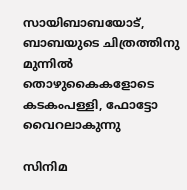സായിബാബയോട്, ബാബയുടെ ചിത്രത്തിനു മുന്നില്‍ തൊഴുകൈകളോടെ കടകംപള്ളി, ഫോട്ടോ വൈറലാകുന്നു

സിനിമ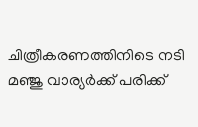ചിത്രീകരണത്തിനിടെ നടി മഞ്ജു വാര്യര്‍ക്ക് പരിക്ക്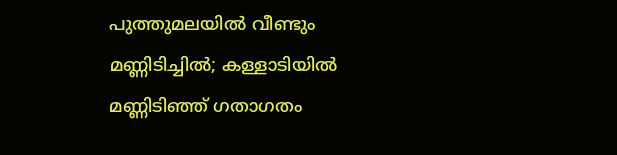പുത്തുമലയില്‍ വീണ്ടും മണ്ണിടിച്ചില്‍; കള്ളാടിയില്‍ മണ്ണിടിഞ്ഞ് ഗതാഗതം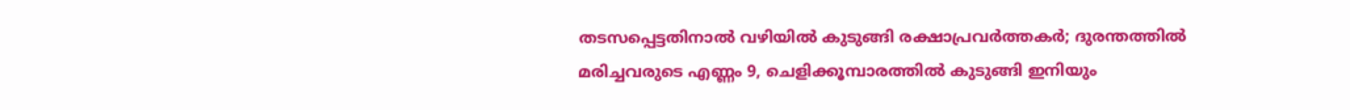തടസപ്പെട്ടതിനാല്‍ വഴിയില്‍ കുടുങ്ങി രക്ഷാപ്രവര്‍ത്തകര്‍; ദുരന്തത്തില്‍ മരിച്ചവരുടെ എണ്ണം 9, ചെളിക്കൂമ്പാരത്തില്‍ കുടുങ്ങി ഇനിയും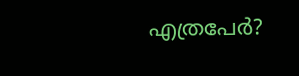എത്രപേര്‍?